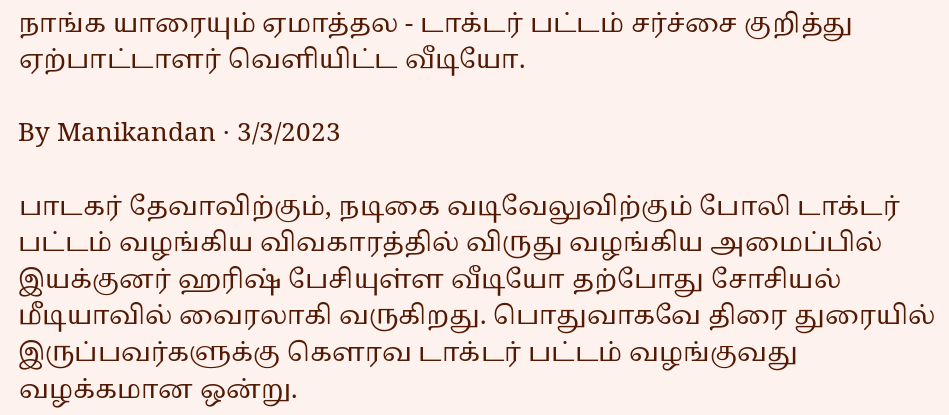நாங்க யாரையும் ஏமாத்தல - டாக்டர் பட்டம் சர்ச்சை குறித்து ஏற்பாட்டாளர் வெளியிட்ட வீடியோ.

By Manikandan · 3/3/2023

பாடகர் தேவாவிற்கும், நடிகை வடிவேலுவிற்கும் போலி டாக்டர் பட்டம் வழங்கிய விவகாரத்தில் விருது வழங்கிய அமைப்பில் இயக்குனர் ஹரிஷ் பேசியுள்ள வீடியோ தற்போது சோசியல் மீடியாவில் வைரலாகி வருகிறது. பொதுவாகவே திரை துரையில் இருப்பவர்களுக்கு கௌரவ டாக்டர் பட்டம் வழங்குவது வழக்கமான ஒன்று.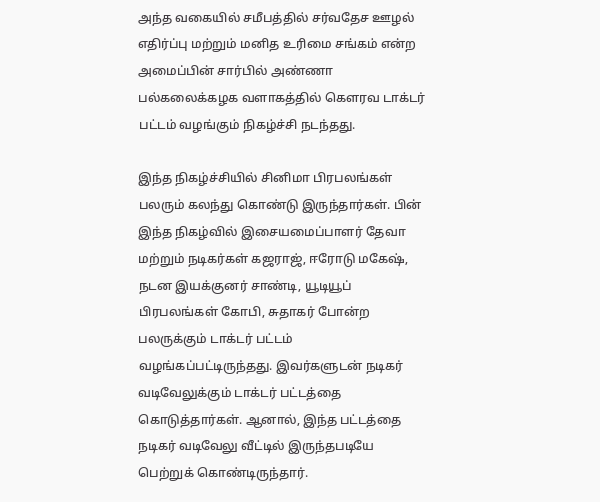அந்த வகையில் சமீபத்தில் சர்வதேச ஊழல் எதிர்ப்பு மற்றும் மனித உரிமை சங்கம் என்ற அமைப்பின் சார்பில் அண்ணா பல்கலைக்கழக வளாகத்தில் கௌரவ டாக்டர் பட்டம் வழங்கும் நிகழ்ச்சி நடந்தது.

இந்த நிகழ்ச்சியில் சினிமா பிரபலங்கள் பலரும் கலந்து கொண்டு இருந்தார்கள். பின் இந்த நிகழ்வில் இசையமைப்பாளர் தேவா மற்றும் நடிகர்கள் கஜராஜ், ஈரோடு மகேஷ், நடன இயக்குனர் சாண்டி, யூடியூப் பிரபலங்கள் கோபி, சுதாகர் போன்ற பலருக்கும் டாக்டர் பட்டம் வழங்கப்பட்டிருந்தது. இவர்களுடன் நடிகர் வடிவேலுக்கும் டாக்டர் பட்டத்தை கொடுத்தார்கள். ஆனால், இந்த பட்டத்தை நடிகர் வடிவேலு வீட்டில் இருந்தபடியே பெற்றுக் கொண்டிருந்தார்.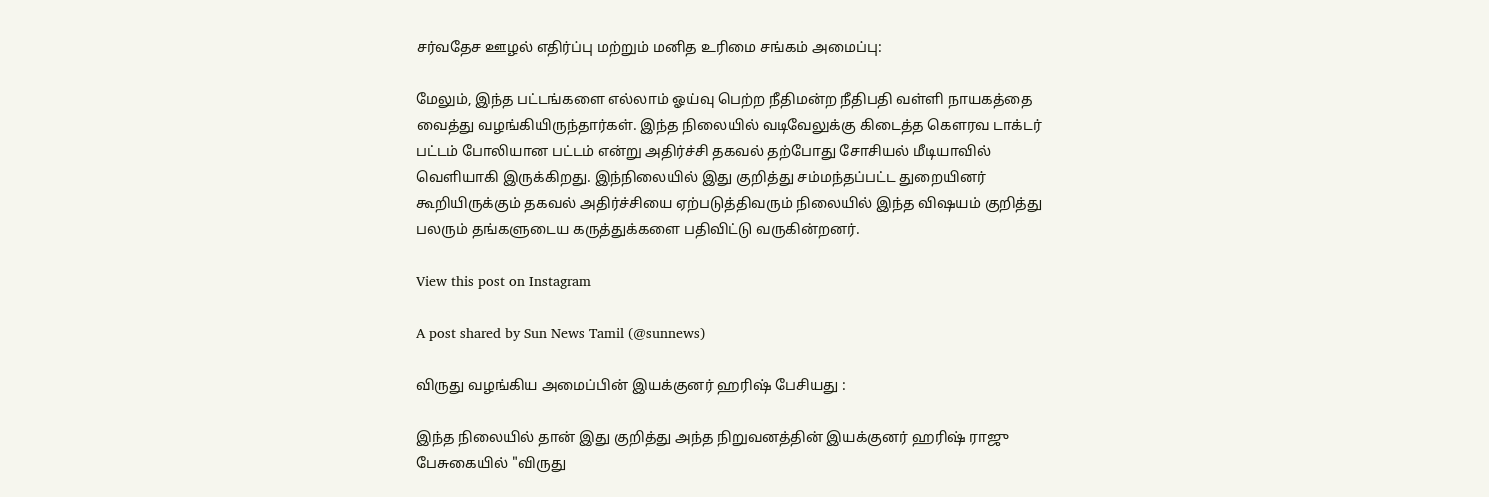சர்வதேச ஊழல் எதிர்ப்பு மற்றும் மனித உரிமை சங்கம் அமைப்பு:

மேலும், இந்த பட்டங்களை எல்லாம் ஓய்வு பெற்ற நீதிமன்ற நீதிபதி வள்ளி நாயகத்தை வைத்து வழங்கியிருந்தார்கள். இந்த நிலையில் வடிவேலுக்கு கிடைத்த கௌரவ டாக்டர் பட்டம் போலியான பட்டம் என்று அதிர்ச்சி தகவல் தற்போது சோசியல் மீடியாவில் வெளியாகி இருக்கிறது. இந்நிலையில் இது குறித்து சம்மந்தப்பட்ட துறையினர் கூறியிருக்கும் தகவல் அதிர்ச்சியை ஏற்படுத்திவரும் நிலையில் இந்த விஷயம் குறித்து பலரும் தங்களுடைய கருத்துக்களை பதிவிட்டு வருகின்றனர்.

View this post on Instagram

A post shared by Sun News Tamil (@sunnews)

விருது வழங்கிய அமைப்பின் இயக்குனர் ஹரிஷ் பேசியது :

இந்த நிலையில் தான் இது குறித்து அந்த நிறுவனத்தின் இயக்குனர் ஹரிஷ் ராஜு பேசுகையில் "விருது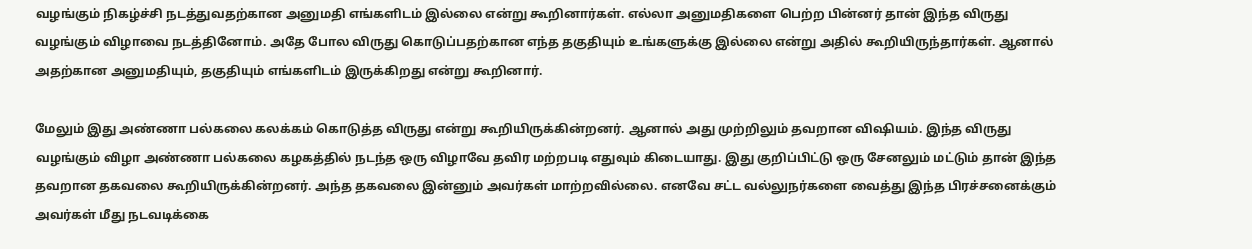வழங்கும் நிகழ்ச்சி நடத்துவதற்கான அனுமதி எங்களிடம் இல்லை என்று கூறினார்கள். எல்லா அனுமதிகளை பெற்ற பின்னர் தான் இந்த விருது வழங்கும் விழாவை நடத்தினோம். அதே போல விருது கொடுப்பதற்கான எந்த தகுதியும் உங்களுக்கு இல்லை என்று அதில் கூறியிருந்தார்கள். ஆனால் அதற்கான அனுமதியும், தகுதியும் எங்களிடம் இருக்கிறது என்று கூறினார்.

மேலும் இது அண்ணா பல்கலை கலக்கம் கொடுத்த விருது என்று கூறியிருக்கின்றனர். ஆனால் அது முற்றிலும் தவறான விஷியம். இந்த விருது வழங்கும் விழா அண்ணா பல்கலை கழகத்தில் நடந்த ஒரு விழாவே தவிர மற்றபடி எதுவும் கிடையாது. இது குறிப்பிட்டு ஒரு சேனலும் மட்டும் தான் இந்த தவறான தகவலை கூறியிருக்கின்றனர். அந்த தகவலை இன்னும் அவர்கள் மாற்றவில்லை. எனவே சட்ட வல்லுநர்களை வைத்து இந்த பிரச்சனைக்கும் அவர்கள் மீது நடவடிக்கை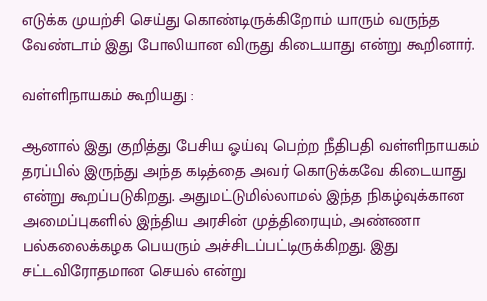எடுக்க முயற்சி செய்து கொண்டிருக்கிறோம் யாரும் வருந்த வேண்டாம் இது போலியான விருது கிடையாது என்று கூறினார்.

வள்ளிநாயகம் கூறியது :

ஆனால் இது குறித்து பேசிய ஓய்வு பெற்ற நீதிபதி வள்ளிநாயகம் தரப்பில் இருந்து அந்த கடித்தை அவர் கொடுக்கவே கிடையாது என்று கூறப்படுகிறது. அதுமட்டுமில்லாமல் இந்த நிகழ்வுக்கான அமைப்புகளில் இந்திய அரசின் முத்திரையும், அண்ணா பல்கலைக்கழக பெயரும் அச்சிடப்பட்டிருக்கிறது. இது சட்டவிரோதமான செயல் என்று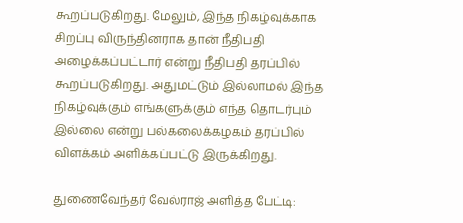கூறப்படுகிறது. மேலும், இந்த நிகழ்வுக்காக சிறப்பு விருந்தினராக தான் நீதிபதி அழைக்கப்பட்டார் என்று நீதிபதி தரப்பில் கூறப்படுகிறது. அதுமட்டும் இல்லாமல் இந்த நிகழ்வுக்கும் எங்களுக்கும் எந்த தொடர்பும் இல்லை என்று பல்கலைக்கழகம் தரப்பில் விளக்கம் அளிக்கப்பட்டு இருக்கிறது.

துணைவேந்தர் வேல்ராஜ் அளித்த பேட்டி: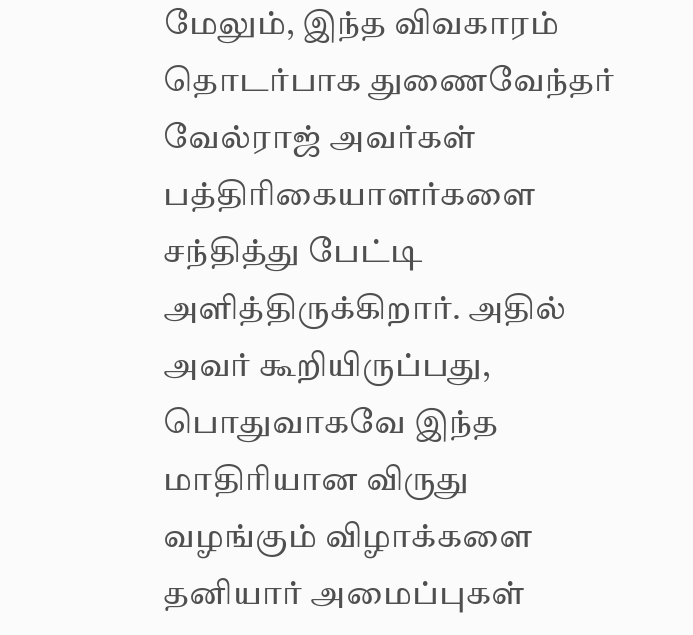மேலும், இந்த விவகாரம் தொடர்பாக துணைவேந்தர் வேல்ராஜ் அவர்கள் பத்திரிகையாளர்களை சந்தித்து பேட்டி அளித்திருக்கிறார். அதில் அவர் கூறியிருப்பது, பொதுவாகவே இந்த மாதிரியான விருது வழங்கும் விழாக்களை தனியார் அமைப்புகள்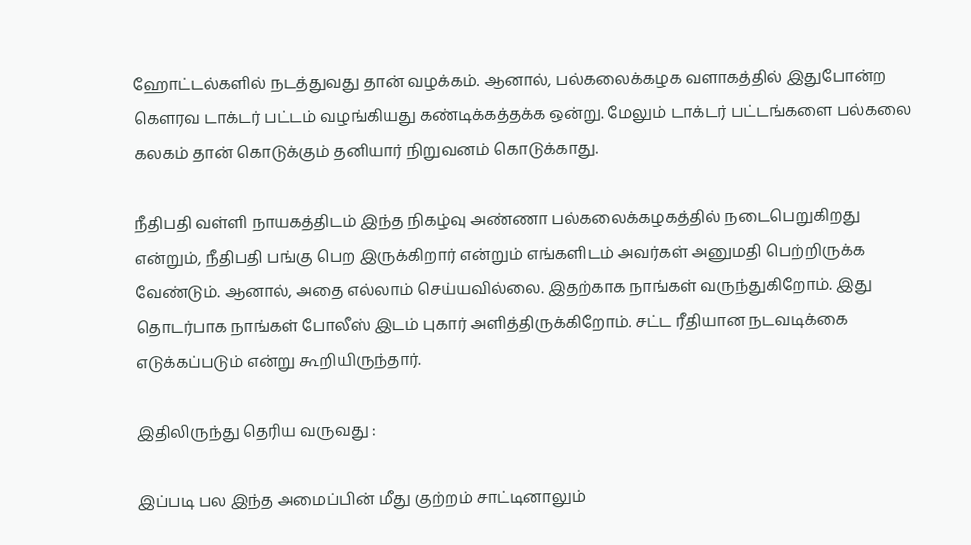ஹோட்டல்களில் நடத்துவது தான் வழக்கம். ஆனால், பல்கலைக்கழக வளாகத்தில் இதுபோன்ற கௌரவ டாக்டர் பட்டம் வழங்கியது கண்டிக்கத்தக்க ஒன்று. மேலும் டாக்டர் பட்டங்களை பல்கலை கலகம் தான் கொடுக்கும் தனியார் நிறுவனம் கொடுக்காது.

நீதிபதி வள்ளி நாயகத்திடம் இந்த நிகழ்வு அண்ணா பல்கலைக்கழகத்தில் நடைபெறுகிறது என்றும், நீதிபதி பங்கு பெற இருக்கிறார் என்றும் எங்களிடம் அவர்கள் அனுமதி பெற்றிருக்க வேண்டும். ஆனால், அதை எல்லாம் செய்யவில்லை. இதற்காக நாங்கள் வருந்துகிறோம். இது தொடர்பாக நாங்கள் போலீஸ் இடம் புகார் அளித்திருக்கிறோம். சட்ட ரீதியான நடவடிக்கை எடுக்கப்படும் என்று கூறியிருந்தார்.

இதிலிருந்து தெரிய வருவது :

இப்படி பல இந்த அமைப்பின் மீது குற்றம் சாட்டினாலும்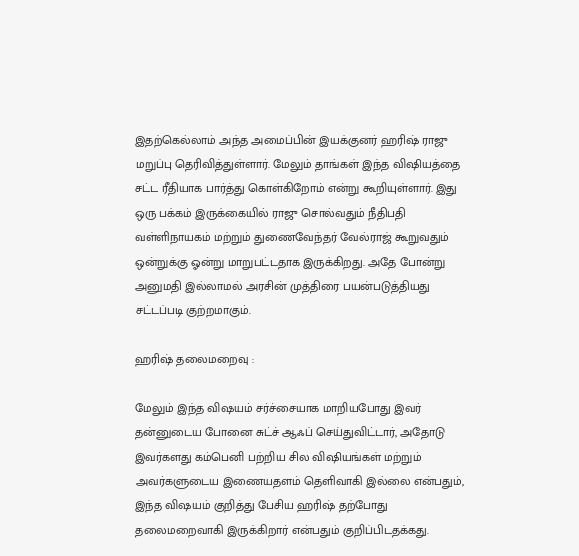இதற்கெல்லாம் அந்த அமைப்பின் இயக்குனர் ஹரிஷ் ராஜு மறுப்பு தெரிவித்துள்ளார். மேலும் தாங்கள் இந்த விஷியத்தை சட்ட ரீதியாக பார்த்து கொள்கிறோம் என்று கூறியுள்ளார். இது ஒரு பக்கம் இருக்கையில் ராஜு சொல்வதும் நீதிபதி வள்ளிநாயகம் மற்றும் துணைவேந்தர் வேல்ராஜ் கூறுவதும் ஒன்றுக்கு ஓன்று மாறுபட்டதாக இருக்கிறது. அதே போன்று அனுமதி இல்லாமல் அரசின் முத்திரை பயன்படுத்தியது சட்டப்படி குற்றமாகும்.

ஹரிஷ் தலைமறைவு :

மேலும் இந்த விஷயம் சர்ச்சையாக மாறியபோது இவர் தன்னுடைய போனை சுட்ச் ஆஃப் செய்துவிட்டார், அதோடு இவர்களது கம்பெனி பற்றிய சில விஷியங்கள் மற்றும் அவர்களுடைய இணையதளம் தெளிவாகி இல்லை என்பதும், இந்த விஷயம் குறித்து பேசிய ஹரிஷ் தற்போது தலைமறைவாகி இருக்கிறார் என்பதும் குறிப்பிடதக்கது.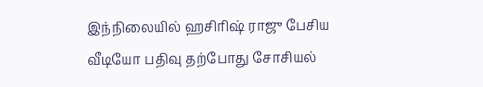இந்நிலையில் ஹசிரிஷ் ராஜு பேசிய வீடியோ பதிவு தற்போது சோசியல்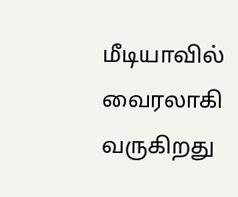மீடியாவில் வைரலாகி வருகிறது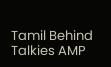Tamil Behind Talkies AMP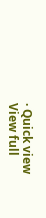· Quick view
View full